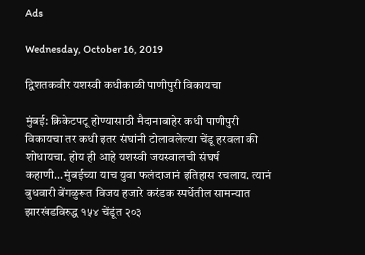Ads

Wednesday, October 16, 2019

द्विशतकवीर यशस्वी कधीकाळी पाणीपुरी विकायचा

मुंबई: क्रिकेटपटू होण्यासाठी मैदानाबाहेर कधी पाणीपुरी विकायचा तर कधी इतर संघांनी टोलावलेल्या चेंडू हरवला की शोधायचा. होय ही आहे यशस्वी जयस्वालची संघर्ष कहाणी...मुंबईच्या याच युवा फलंदाजानं इतिहास रचलाय. त्यानं बुधवारी बेंगळुरूत विजय हजारे करंडक स्पर्धेतील सामन्यात झारखंडविरुद्ध १५४ चेंडूंत २०३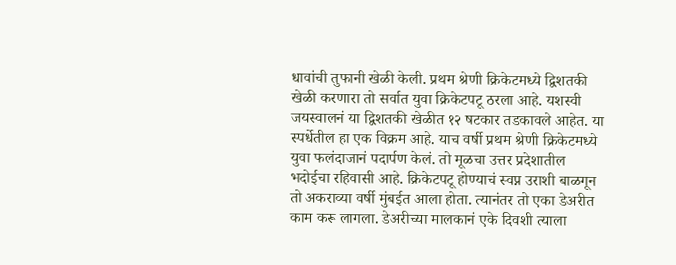धावांची तुफानी खेळी केली. प्रथम श्रेणी क्रिकेटमध्ये द्विशतकी खेळी करणारा तो सर्वात युवा क्रिकेटपटू ठरला आहे. यशस्वी जयस्वालनं या द्विशतकी खेळीत १२ षटकार तडकावले आहेत. या स्पर्धेतील हा एक विक्रम आहे. याच वर्षी प्रथम श्रेणी क्रिकेटमध्ये युवा फलंदाजानं पदार्पण केलं. तो मूळचा उत्तर प्रदेशातील भदोईचा रहिवासी आहे. क्रिकेटपटू होण्याचं स्वप्न उराशी बाळगून तो अकराव्या वर्षी मुंबईत आला होता. त्यानंतर तो एका डेअरीत काम करू लागला. डेअरीच्या मालकानं एके दिवशी त्याला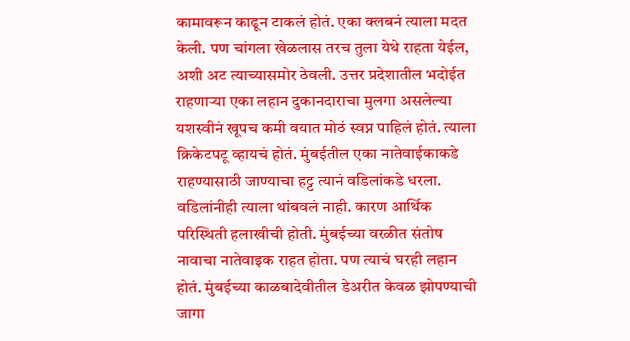कामावरून काढून टाकलं होतं. एका क्लबनं त्याला मदत केली. पण चांगला खेळलास तरच तुला येथे राहता येईल, अशी अट त्याच्यासमोर ठेवली. उत्तर प्रदेशातील भदोईत राहणाऱ्या एका लहान दुकानदाराचा मुलगा असलेल्या यशस्वीनं खूपच कमी वयात मोठं स्वप्न पाहिलं होतं. त्याला क्रिकेटपटू व्हायचं होतं. मुंबईतील एका नातेवाईकाकडे राहण्यासाठी जाण्याचा हट्ट त्यानं वडिलांकडे धरला. वडिलांनीही त्याला थांबवलं नाही. कारण आर्थिक परिस्थिती हलाखीची होती. मुंबईच्या वरळीत संतोष नावाचा नातेवाइक राहत होता. पण त्याचं घरही लहान होतं. मुंबईच्या काळबादेवीतील डेअरीत केवळ झोपण्याची जागा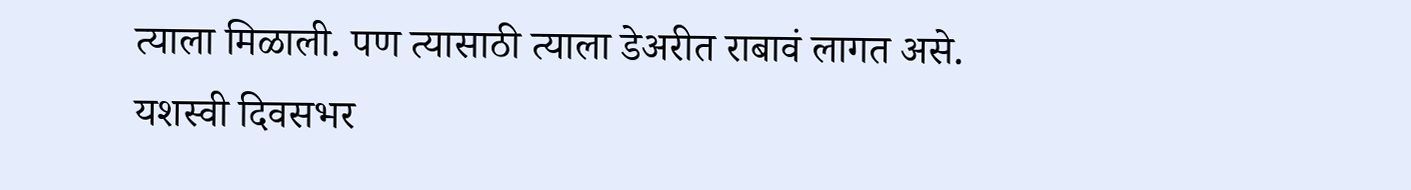त्याला मिळाली. पण त्यासाठी त्याला डेअरीत राबावं लागत असे. यशस्वी दिवसभर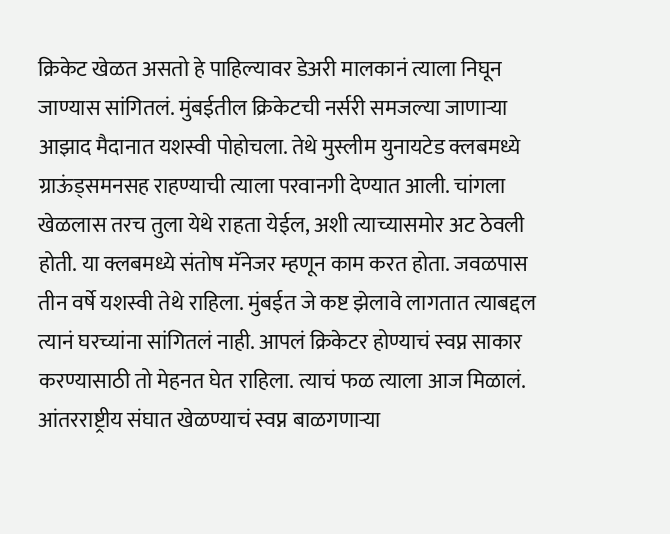क्रिकेट खेळत असतो हे पाहिल्यावर डेअरी मालकानं त्याला निघून जाण्यास सांगितलं. मुंबईतील क्रिकेटची नर्सरी समजल्या जाणाऱ्या आझाद मैदानात यशस्वी पोहोचला. तेथे मुस्लीम युनायटेड क्लबमध्ये ग्राऊंड्समनसह राहण्याची त्याला परवानगी देण्यात आली. चांगला खेळलास तरच तुला येथे राहता येईल, अशी त्याच्यासमोर अट ठेवली होती. या क्लबमध्ये संतोष मॅनेजर म्हणून काम करत होता. जवळपास तीन वर्षे यशस्वी तेथे राहिला. मुंबईत जे कष्ट झेलावे लागतात त्याबद्दल त्यानं घरच्यांना सांगितलं नाही. आपलं क्रिकेटर होण्याचं स्वप्न साकार करण्यासाठी तो मेहनत घेत राहिला. त्याचं फळ त्याला आज मिळालं. आंतरराष्ट्रीय संघात खेळण्याचं स्वप्न बाळगणाऱ्या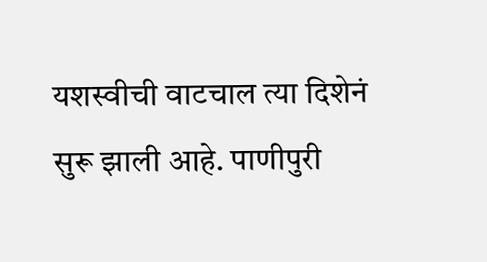यशस्वीची वाटचाल त्या दिशेनं सुरू झाली आहे. पाणीपुरी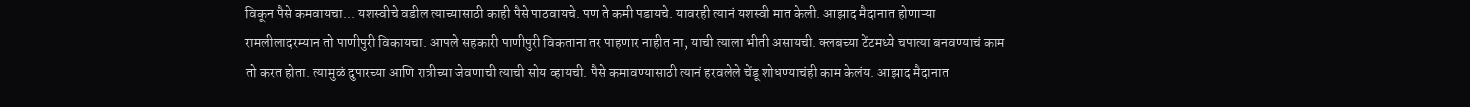विकून पैसे कमवायचा... यशस्वीचे वडील त्याच्यासाठी काही पैसे पाठवायचे. पण ते कमी पडायचे. यावरही त्यानं यशस्वी मात केली. आझाद मैदानात होणाऱ्या रामलीलादरम्यान तो पाणीपुरी विकायचा. आपले सहकारी पाणीपुरी विकताना तर पाहणार नाहीत ना, याची त्याला भीती असायची. क्लबच्या टेंटमध्ये चपात्या बनवण्याचं काम तो करत होता. त्यामुळं दुपारच्या आणि रात्रीच्या जेवणाची त्याची सोय व्हायची. पैसे कमावण्यासाठी त्यानं हरवलेले चेंडू शोधण्याचंही काम केलंय. आझाद मैदानात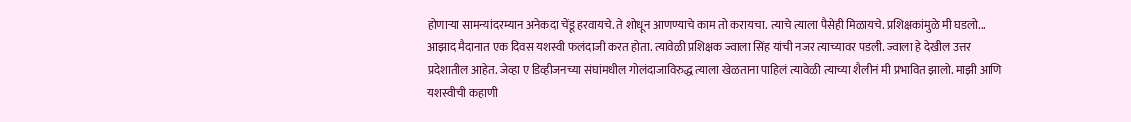होणाऱ्या सामन्यांदरम्यान अनेकदा चेंडू हरवायचे. ते शोधून आणण्याचे काम तो करायचा. त्याचे त्याला पैसेही मिळायचे. प्रशिक्षकांमुळे मी घडलो... आझाद मैदानात एक दिवस यशस्वी फलंदाजी करत होता. त्यावेळी प्रशिक्षक ज्वाला सिंह यांची नजर त्याच्यावर पडली. ज्वाला हे देखील उत्तर प्रदेशातील आहेत. जेव्हा ए डिव्हीजनच्या संघांमधील गोलंदाजाविरुद्ध त्याला खेळताना पाहिलं त्यावेळी त्याच्या शैलीनं मी प्रभावित झालो. माझी आणि यशस्वीची कहाणी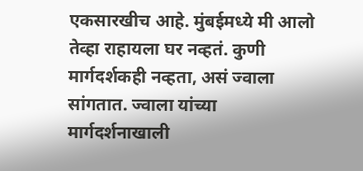एकसारखीच आहे. मुंबईमध्ये मी आलो तेव्हा राहायला घर नव्हतं. कुणी मार्गदर्शकही नव्हता, असं ज्वाला सांगतात. ज्वाला यांच्या मार्गदर्शनाखाली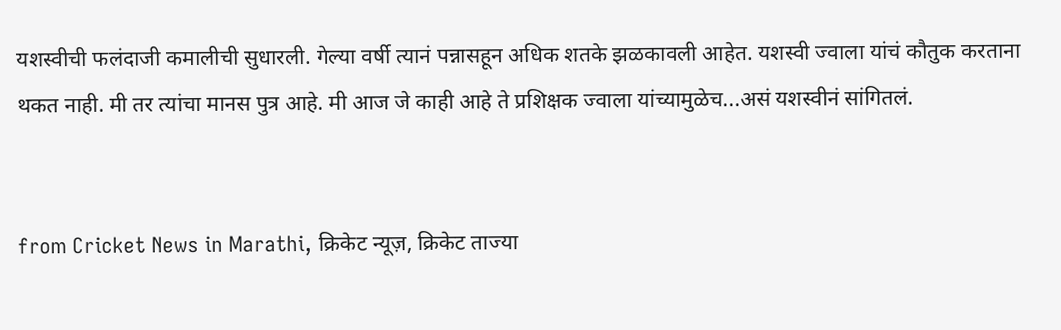यशस्वीची फलंदाजी कमालीची सुधारली. गेल्या वर्षी त्यानं पन्नासहून अधिक शतके झळकावली आहेत. यशस्वी ज्वाला यांचं कौतुक करताना थकत नाही. मी तर त्यांचा मानस पुत्र आहे. मी आज जे काही आहे ते प्रशिक्षक ज्वाला यांच्यामुळेच...असं यशस्वीनं सांगितलं.


from Cricket News in Marathi, क्रिकेट न्यूज़, क्रिकेट ताज्या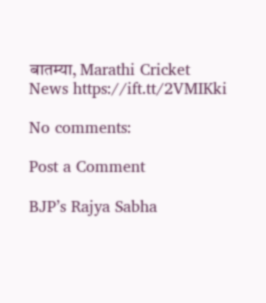बातम्या, Marathi Cricket News https://ift.tt/2VMIKki

No comments:

Post a Comment

BJP’s Rajya Sabha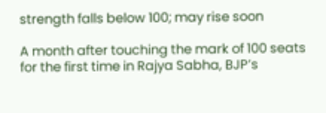strength falls below 100; may rise soon

A month after touching the mark of 100 seats for the first time in Rajya Sabha, BJP’s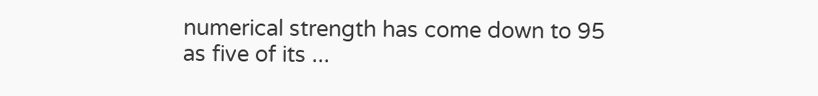numerical strength has come down to 95 as five of its ...